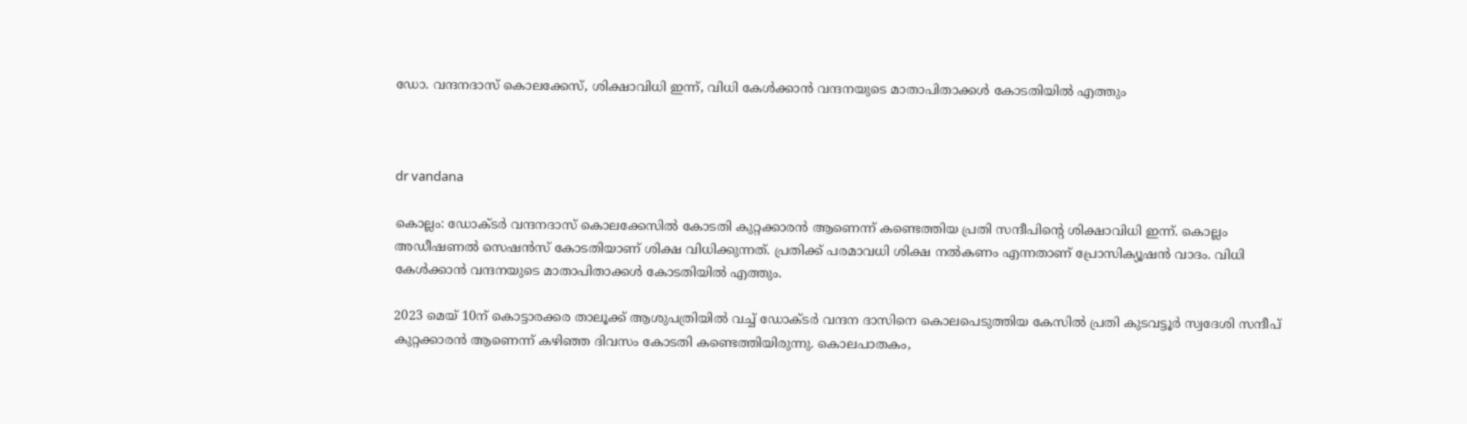ഡോ. വന്ദനദാസ് കൊലക്കേസ്, ശിക്ഷാവിധി ഇന്ന്, വിധി കേൾക്കാൻ വന്ദനയുടെ മാതാപിതാക്കൾ കോടതിയിൽ എത്തും



dr vandana

കൊല്ലം: ഡോക്ടർ വന്ദനദാസ് കൊലക്കേസിൽ കോടതി കുറ്റക്കാരൻ ആണെന്ന് കണ്ടെത്തിയ പ്രതി സന്ദീപിന്‍റെ ശിക്ഷാവിധി ഇന്ന്. കൊല്ലം അഡീഷണൽ സെഷൻസ് കോടതിയാണ് ശിക്ഷ വിധിക്കുന്നത്. പ്രതിക്ക് പരമാവധി ശിക്ഷ നൽകണം എന്നതാണ് പ്രോസിക്യൂഷൻ വാദം. വിധി കേൾക്കാൻ വന്ദനയുടെ മാതാപിതാക്കൾ കോടതിയിൽ എത്തും.

2023 മെയ് 10ന് കൊട്ടാരക്കര താലൂക്ക് ആശുപത്രിയിൽ വച്ച് ഡോക്ടർ വന്ദന ദാസിനെ കൊലപെടുത്തിയ കേസിൽ പ്രതി കുടവട്ടൂർ സ്വദേശി സന്ദീപ് കുറ്റക്കാരൻ ആണെന്ന് കഴിഞ്ഞ ദിവസം കോടതി കണ്ടെത്തിയിരുന്നു. കൊലപാതകം,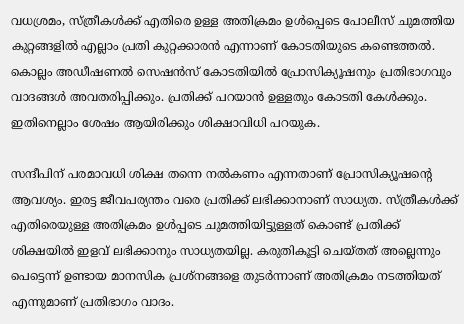വധശ്രമം, സ്ത്രീകൾക്ക് എതിരെ ഉള്ള അതിക്രമം ഉൾപ്പെടെ പോലീസ് ചുമത്തിയ കുറ്റങ്ങളിൽ എല്ലാം പ്രതി കുറ്റക്കാരൻ എന്നാണ് കോടതിയുടെ കണ്ടെത്തൽ. കൊല്ലം അഡീഷണൽ സെഷൻസ് കോടതിയിൽ പ്രോസിക്യൂഷനും പ്രതിഭാഗവും വാദങ്ങൾ അവതരിപ്പിക്കും. പ്രതിക്ക് പറയാൻ ഉള്ളതും കോടതി കേൾക്കും. ഇതിനെല്ലാം ശേഷം ആയിരിക്കും ശിക്ഷാവിധി പറയുക.

സന്ദീപിന് പരമാവധി ശിക്ഷ തന്നെ നൽകണം എന്നതാണ് പ്രോസിക്യൂഷന്‍റെ ആവശ്യം. ഇരട്ട ജീവപര്യന്തം വരെ പ്രതിക്ക് ലഭിക്കാനാണ് സാധ്യത. സ്ത്രീകൾക്ക് എതിരെയുള്ള അതിക്രമം ഉൾപ്പടെ ചുമത്തിയിട്ടുള്ളത് കൊണ്ട് പ്രതിക്ക് ശിക്ഷയിൽ ഇളവ് ലഭിക്കാനും സാധ്യതയില്ല. കരുതികൂട്ടി ചെയ്‌തത് അല്ലെന്നും പെട്ടെന്ന് ഉണ്ടായ മാനസിക പ്രശ്നങ്ങളെ തുടർന്നാണ് അതിക്രമം നടത്തിയത് എന്നുമാണ് പ്രതിഭാഗം വാദം.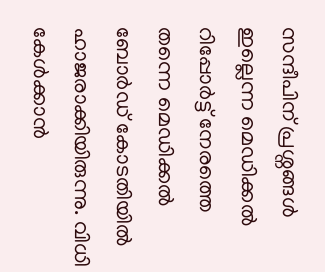സന്ദീപിന് പ്രശ്നങ്ങൾ ഇല്ലെന്ന മെഡിക്കൽ റിപ്പോർട്ട് നേരത്തെ തന്നെ മെഡിക്കൽ ബോർഡ് കോടതിയിൽ ഹാജരാക്കിയിരുന്നു. വിധി കേൾക്കാൻ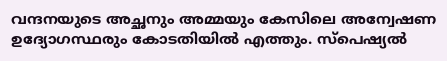വന്ദനയുടെ അച്ഛനും അമ്മയും കേസിലെ അന്വേഷണ ഉദ്യോഗസ്ഥരും കോടതിയിൽ എത്തും. സ്പെഷ്യൽ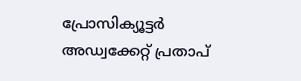പ്രോസിക്യൂട്ടർ അഡ്വക്കേറ്റ് പ്രതാപ്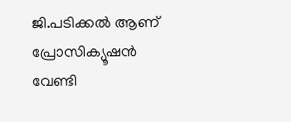ജി.പടിക്കൽ ആണ് പ്രോസിക്യൂഷൻ വേണ്ടി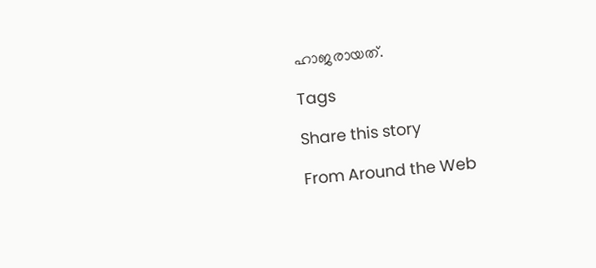ഹാജരായത്.

Tags

Share this story

From Around the Web